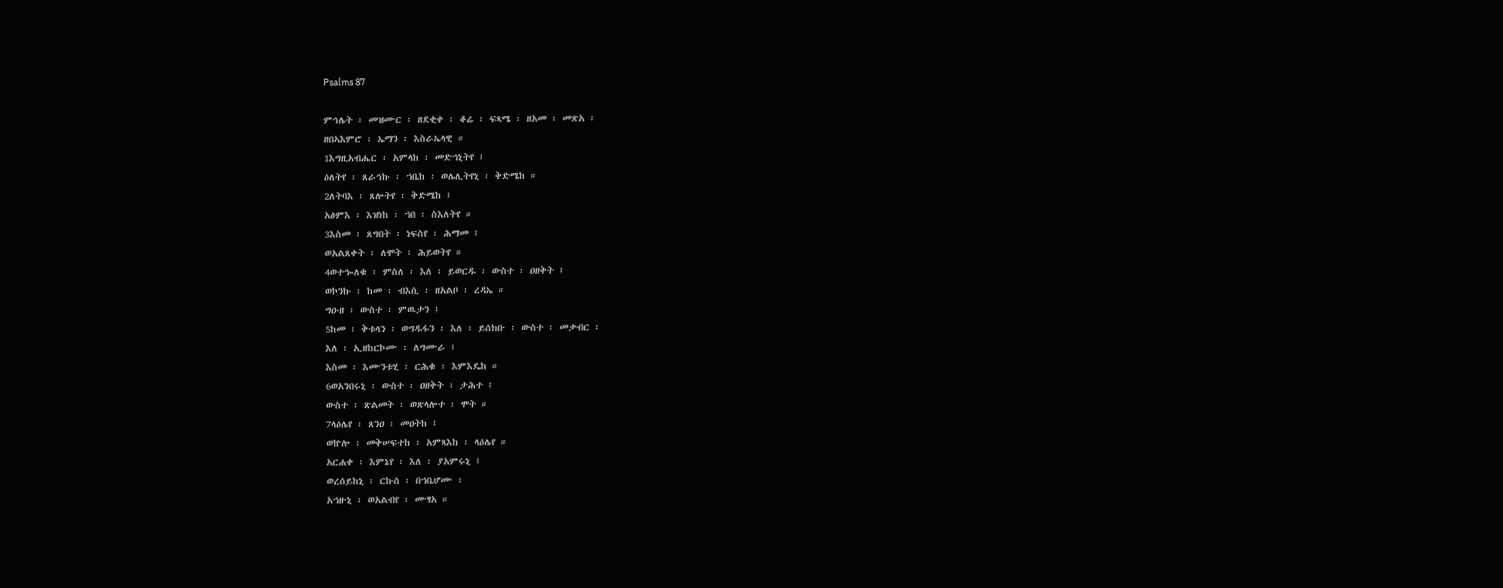Psalms 87

ምኅሌት ፡ መዝሙር ፡ ዘደቂቀ ፡ ቆሬ ፡ ፍጻሜ ፡ ዘአመ ፡ መጽአ ፡
ዘበኣእምሮ ፡ ኤማን ፡ እስራኤላዊ ።
1እግዚአብሔር ፡ አምላከ ፡ መድኀኒትየ ፤
ዕለትየ ፡ ጸራኅኩ ፡ ኀቤከ ፡ ወሌሊትየኒ ፡ ቅድሜከ ።
2ለትባእ ፡ ጸሎትየ ፡ ቅድሜከ ፤
አፅምእ ፡ እዝነከ ፡ ኀበ ፡ ስእለትየ ።
3እስመ ፡ ጸግበት ፡ ነፍስየ ፡ ሕማመ ፤
ወአልጸቀት ፡ ለሞት ፡ ሕይወትየ ።
4ወተኈለቁ ፡ ምስለ ፡ እለ ፡ ይወርዱ ፡ ውስተ ፡ ዐዘቅት ፤
ወኮንኩ ፡ ከመ ፡ ብእሲ ፡ ዘአልቦ ፡ ረዳኤ ።
ግዑዘ ፡ ውስተ ፡ ምዉታን ፤
5ከመ ፡ ቅቱላን ፡ ወግዱፋን ፡ እለ ፡ ይሰክቡ ፡ ውስተ ፡ መቃብር ፡
እለ ፡ ኢዘከርኮሙ ፡ ለግሙራ ፤
እስመ ፡ እሙንቱሂ ፡ ርሕቁ ፡ እምእዴከ ።
6ወአንበሩኒ ፡ ውስተ ፡ ዐዘቅት ፡ ታሕተ ፤
ውስተ ፡ ጽልመት ፡ ወጽላሎተ ፡ ሞት ።
7ላዕሌየ ፡ ጸንዐ ፡ መዐትከ ፤
ወኵሎ ፡ መቅሠፍተከ ፡ አምጻእከ ፡ ላዕሌየ ።
አርሐቀ ፡ እምኔየ ፡ እለ ፡ ያአምሩኒ ፤
ወረሰይከኒ ፡ ርኩሰ ፡ በኀቤሆሙ ፡
አኀዙኒ ፡ ወአልብየ ፡ ሙፃአ ።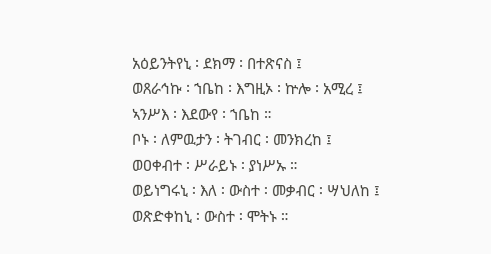አዕይንትየኒ ፡ ደክማ ፡ በተጽናስ ፤
ወጸራኅኩ ፡ ኀቤከ ፡ እግዚኦ ፡ ኵሎ ፡ አሚረ ፤
ኣንሥእ ፡ እደውየ ፡ ኀቤከ ።
ቦኑ ፡ ለምዉታን ፡ ትገብር ፡ መንክረከ ፤
ወዐቀብተ ፡ ሥራይኑ ፡ ያነሥኡ ።
ወይነግሩኒ ፡ እለ ፡ ውስተ ፡ መቃብር ፡ ሣህለከ ፤
ወጽድቀከኒ ፡ ውስተ ፡ ሞትኑ ።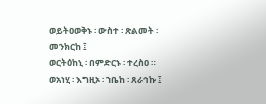ወይትዐወቅኑ ፡ ውስተ ፡ ጽልመት ፡ መንክርከ ፤
ወርትዕከኒ ፡ በምድርኑ ፡ ተረስዐ ።
ወአነሂ ፡ እግዚኦ ፡ ኀቤከ ፡ ጸራኅኩ ፤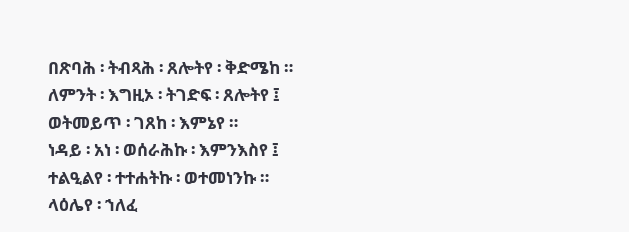በጽባሕ ፡ ትብጻሕ ፡ ጸሎትየ ፡ ቅድሜከ ።
ለምንት ፡ እግዚኦ ፡ ትገድፍ ፡ ጸሎትየ ፤
ወትመይጥ ፡ ገጸከ ፡ እምኔየ ።
ነዳይ ፡ አነ ፡ ወሰራሕኩ ፡ እምንእስየ ፤
ተልዒልየ ፡ ተተሐትኩ ፡ ወተመነንኩ ።
ላዕሌየ ፡ ኀለፈ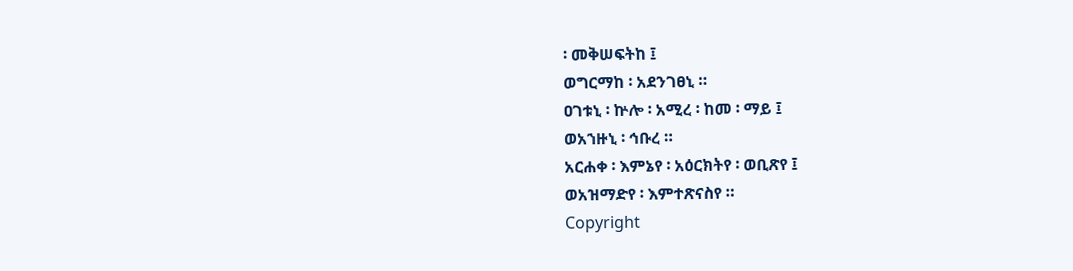፡ መቅሠፍትከ ፤
ወግርማከ ፡ አደንገፀኒ ።
ዐገቱኒ ፡ ኵሎ ፡ አሚረ ፡ ከመ ፡ ማይ ፤
ወአኀዙኒ ፡ ኅቡረ ።
አርሐቀ ፡ እምኔየ ፡ አዕርክትየ ፡ ወቢጽየ ፤
ወአዝማድየ ፡ እምተጽናስየ ።
Copyright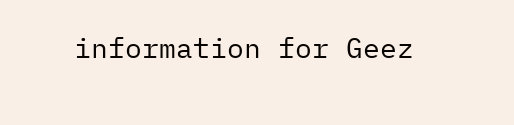information for Geez